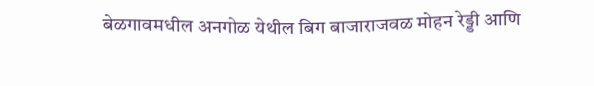बेळगावमधील अनगोळ येथील बिग बाजाराजवळ मोहन रेड्डी आणि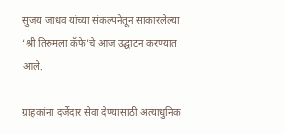सुजय जाधव यांच्या संकल्पनेतून साकारलेल्या ‘श्री तिरुमला कॅफे’चे आज उद्घाटन करण्यात आले.

ग्राहकांना दर्जेदार सेवा देण्यासाठी अत्याधुनिक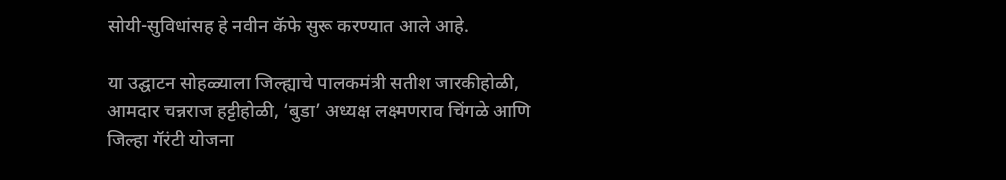सोयी-सुविधांसह हे नवीन कॅफे सुरू करण्यात आले आहे.

या उद्घाटन सोहळ्याला जिल्ह्याचे पालकमंत्री सतीश जारकीहोळी, आमदार चन्नराज हट्टीहोळी, ‘बुडा’ अध्यक्ष लक्ष्मणराव चिंगळे आणि जिल्हा गॅरंटी योजना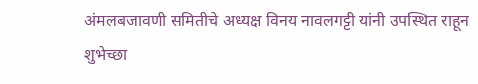अंमलबजावणी समितीचे अध्यक्ष विनय नावलगट्टी यांनी उपस्थित राहून शुभेच्छा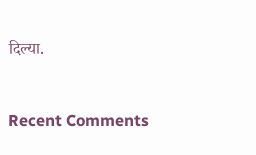दिल्या.



Recent Comments